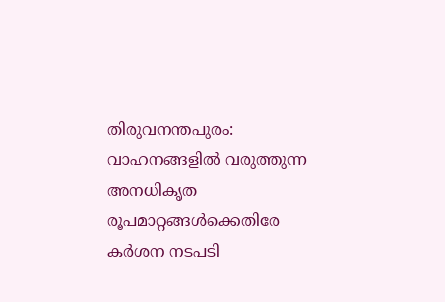തിരുവനന്തപുരം: വാഹനങ്ങളിൽ വരുത്തുന്ന അനധികൃത രൂപമാറ്റങ്ങൾക്കെതിരേ കർശന നടപടി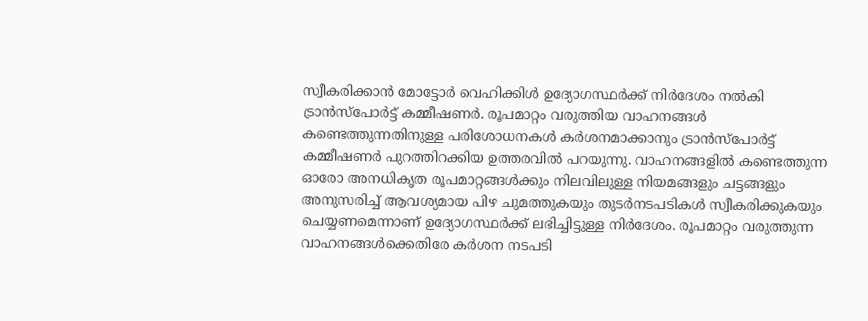സ്വീകരിക്കാൻ മോട്ടോർ വെഹിക്കിൾ ഉദ്യോഗസ്ഥർക്ക് നിർദേശം നൽകി ട്രാൻസ്പോർട്ട് കമ്മീഷണർ. രൂപമാറ്റം വരുത്തിയ വാഹനങ്ങൾ കണ്ടെത്തുന്നതിനുള്ള പരിശോധനകൾ കർശനമാക്കാനും ട്രാൻസ്പോർട്ട് കമ്മീഷണർ പുറത്തിറക്കിയ ഉത്തരവിൽ പറയുന്നു. വാഹനങ്ങളിൽ കണ്ടെത്തുന്ന ഓരോ അനധികൃത രൂപമാറ്റങ്ങൾക്കും നിലവിലുള്ള നിയമങ്ങളും ചട്ടങ്ങളും അനുസരിച്ച് ആവശ്യമായ പിഴ ചുമത്തുകയും തുടർനടപടികൾ സ്വീകരിക്കുകയും ചെയ്യണമെന്നാണ് ഉദ്യോഗസ്ഥർക്ക് ലഭിച്ചിട്ടുള്ള നിർദേശം. രൂപമാറ്റം വരുത്തുന്ന വാഹനങ്ങൾക്കെതിരേ കർശന നടപടി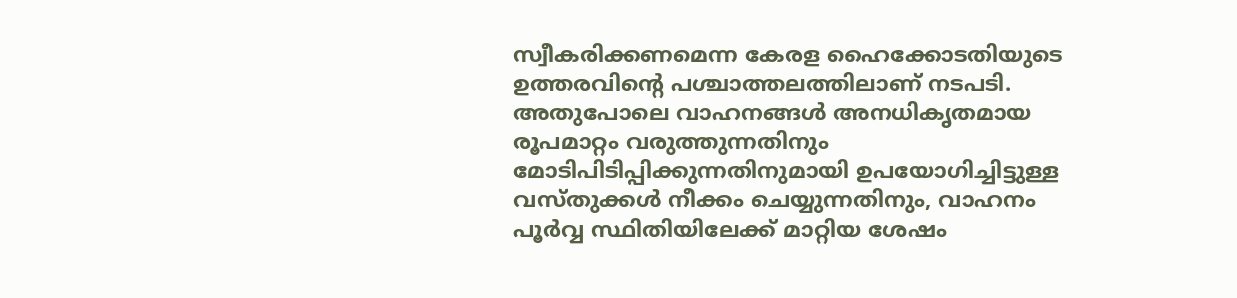സ്വീകരിക്കണമെന്ന കേരള ഹൈക്കോടതിയുടെ ഉത്തരവിന്റെ പശ്ചാത്തലത്തിലാണ് നടപടി.
അതുപോലെ വാഹനങ്ങൾ അനധികൃതമായ രൂപമാറ്റം വരുത്തുന്നതിനും മോടിപിടിപ്പിക്കുന്നതിനുമായി ഉപയോഗിച്ചിട്ടുള്ള വസ്തുക്കൾ നീക്കം ചെയ്യുന്നതിനും, വാഹനം പൂർവ്വ സ്ഥിതിയിലേക്ക് മാറ്റിയ ശേഷം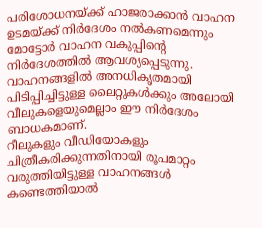പരിശോധനയ്ക്ക് ഹാജരാക്കാൻ വാഹന ഉടമയ്ക്ക് നിർദേശം നൽകണമെന്നും മോട്ടോർ വാഹന വകുപ്പിന്റെ നിർദേശത്തിൽ ആവശ്യപ്പെടുന്നു. വാഹനങ്ങളിൽ അനധികൃതമായി പിടിപ്പിച്ചിട്ടുള്ള ലൈറ്റുകൾക്കും അലോയി വീലുകളെയുമെല്ലാം ഈ നിർദേശം ബാധകമാണ്.
റീലുകളും വീഡിയോകളും ചിത്രീകരിക്കുന്നതിനായി രൂപമാറ്റം വരുത്തിയിട്ടുള്ള വാഹനങ്ങൾ കണ്ടെത്തിയാൽ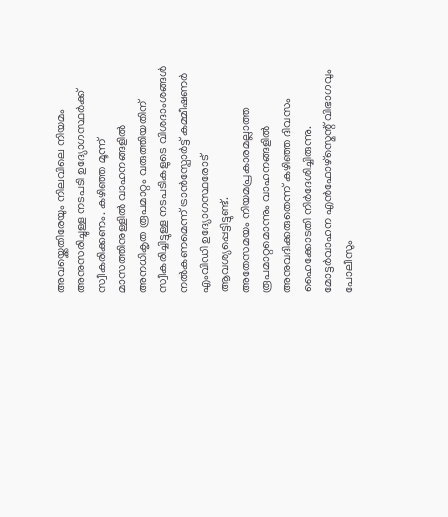അവയ്ക്കെതിരേയും നിലവിലെ നിയമം അനുസരിച്ചുള്ള നടപടി ഉദ്യോഗസ്ഥർക്ക് സ്വീകരിക്കണം. കഴിഞ്ഞ മൂന്ന് മാസത്തിനുള്ളിൽ വാഹനങ്ങളിൽ അനധികൃത രൂപമാറ്റം വരുത്തിയതിന് സ്വീകരിച്ചിട്ടുള്ള നടപടികളുടെ വിശദാംശങ്ങൾ നൽകണമെന്ന് ട്രാൻസ്പോർട്ട് കമ്മീഷണർ എംവിഡി ഉദ്യോഗസ്ഥരോട് ആവശ്യപ്പെട്ടിട്ടുണ്ട്.
അതേസമയം നിയമപ്രകാരമല്ലാത്ത രൂപമാറ്റമൊന്നും വാഹനങ്ങളിൽ അനുവദിക്കരുതെന്ന് കഴിഞ്ഞ ദിവസം ഹൈക്കോടതി നിർദേശിച്ചിരുന്നു. മോട്ടർവാഹന എൻഫോഴ്സ്മെന്റ് വിഭാഗവും പോലീസും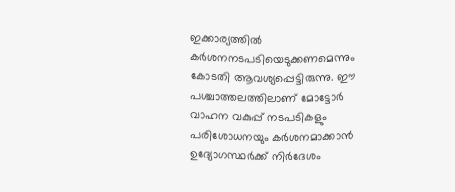ഇക്കാര്യത്തിൽ കർശനനടപടിയെടുക്കണമെന്നും കോടതി ആവശ്യപ്പെട്ടിരുന്നു. ഈ പശ്ചാത്തലത്തിലാണ് മോട്ടോർ വാഹന വകുപ്പ് നടപടികളും പരിശോധനയും കർശനമാക്കാൻ ഉദ്യോഗസ്ഥർക്ക് നിർദേശം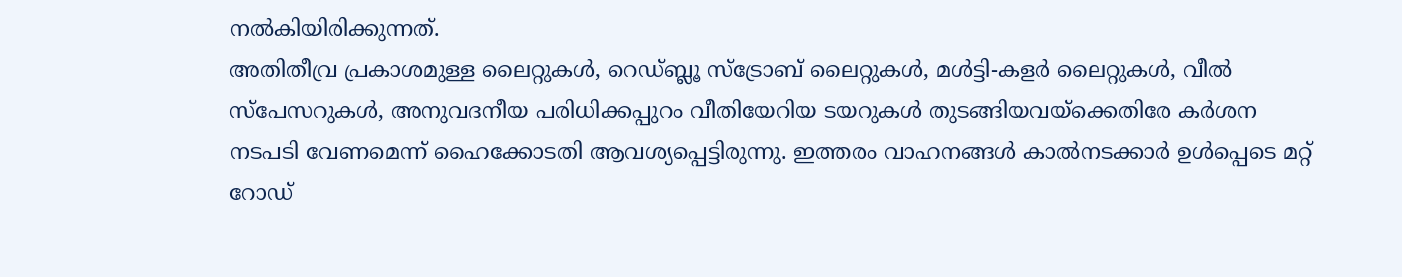നൽകിയിരിക്കുന്നത്.
അതിതീവ്ര പ്രകാശമുള്ള ലൈറ്റുകൾ, റെഡ്ബ്ലൂ സ്ട്രോബ് ലൈറ്റുകൾ, മൾട്ടി-കളർ ലൈറ്റുകൾ, വീൽ സ്പേസറുകൾ, അനുവദനീയ പരിധിക്കപ്പുറം വീതിയേറിയ ടയറുകൾ തുടങ്ങിയവയ്ക്കെതിരേ കർശന നടപടി വേണമെന്ന് ഹൈക്കോടതി ആവശ്യപ്പെട്ടിരുന്നു. ഇത്തരം വാഹനങ്ങൾ കാൽനടക്കാർ ഉൾപ്പെടെ മറ്റ് റോഡ്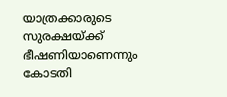യാത്രക്കാരുടെ സുരക്ഷയ്ക്ക് ഭീഷണിയാണെന്നും കോടതി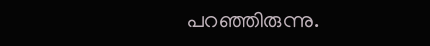പറഞ്ഞിരുന്നു.